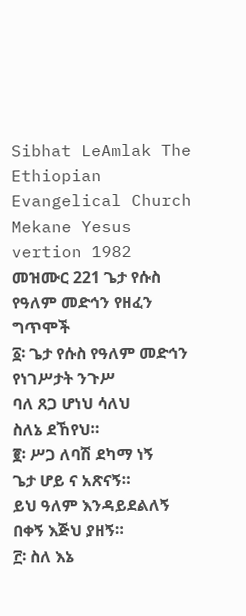Sibhat LeAmlak The Ethiopian Evangelical Church Mekane Yesus vertion 1982
መዝሙር 221 ጌታ የሱስ የዓለም መድኅን የዘፈን ግጥሞች
፩፡ ጌታ የሱስ የዓለም መድኅን
የነገሥታት ንጉሥ
ባለ ጸጋ ሆነህ ሳለህ
ስለኔ ደኸየህ።
፪፡ ሥጋ ለባሽ ደካማ ነኝ
ጌታ ሆይ ና አጽናኝ።
ይህ ዓለም እንዳይደልለኝ
በቀኝ እጅህ ያዘኝ።
፫፡ ስለ እኔ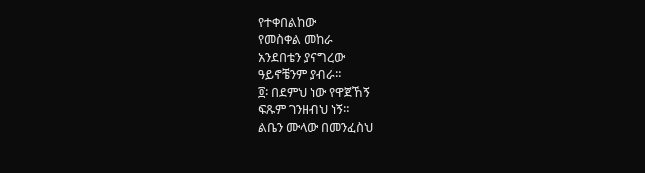የተቀበልከው
የመስቀል መከራ
አንደበቴን ያናግረው
ዓይኖቼንም ያብራ።
፬፡ በደምህ ነው የዋጀኸኝ
ፍጹም ገንዘብህ ነኝ።
ልቤን ሙላው በመንፈስህ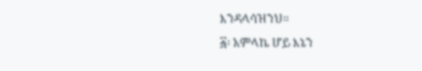እንዳላሳዝንህ።
፭፡ አምላኬ ሆይ እኔን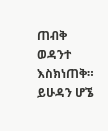ጠብቅ
ወዳንተ እስክነጠቅ።
ይሁዳን ሆኜ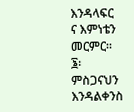እንዳላፍር
ና እምነቴን መርምር።
፮፡ ምስጋናህን እንዳልቀንስ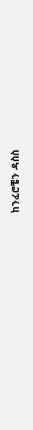ከንፈሮቼን ዳስስ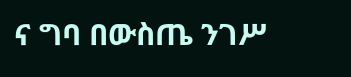ና ግባ በውስጤ ንገሥ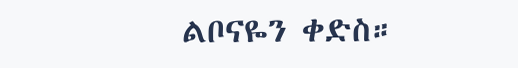ልቦናዬን ቀድስ።